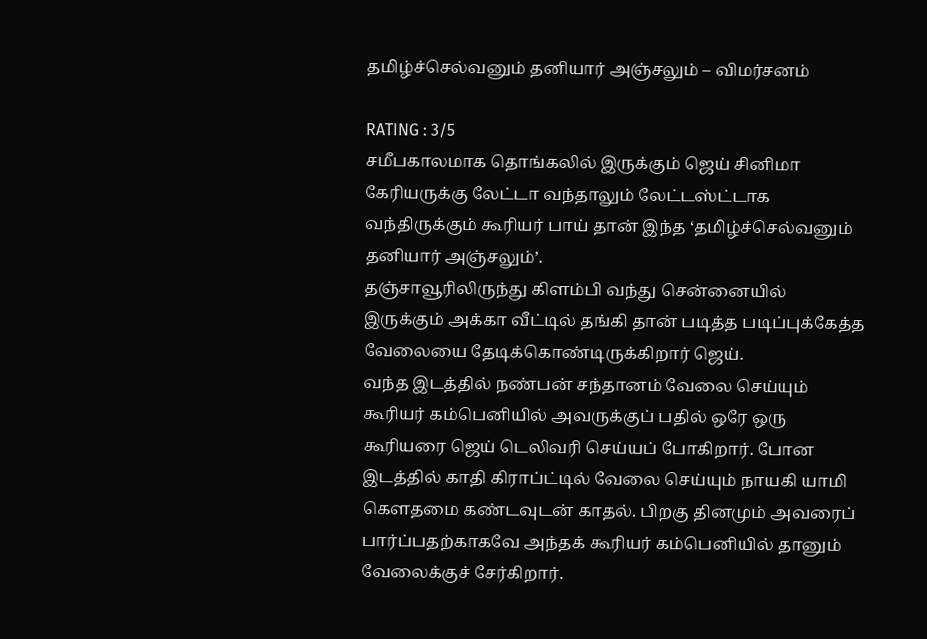தமிழ்ச்செல்வனும் தனியார் அஞ்சலும் – விமர்சனம்

RATING : 3/5
சமீபகாலமாக தொங்கலில் இருக்கும் ஜெய் சினிமா கேரியருக்கு லேட்டா வந்தாலும் லேட்டஸ்ட்டாக வந்திருக்கும் கூரியர் பாய் தான் இந்த ‘தமிழ்ச்செல்வனும் தனியார் அஞ்சலும்’.
தஞ்சாவூரிலிருந்து கிளம்பி வந்து சென்னையில் இருக்கும் அக்கா வீட்டில் தங்கி தான் படித்த படிப்புக்கேத்த வேலையை தேடிக்கொண்டிருக்கிறார் ஜெய்.
வந்த இடத்தில் நண்பன் சந்தானம் வேலை செய்யும் கூரியர் கம்பெனியில் அவருக்குப் பதில் ஒரே ஒரு கூரியரை ஜெய் டெலிவரி செய்யப் போகிறார். போன இடத்தில் காதி கிராப்ட்டில் வேலை செய்யும் நாயகி யாமி கெளதமை கண்டவுடன் காதல். பிறகு தினமும் அவரைப் பார்ப்பதற்காகவே அந்தக் கூரியர் கம்பெனியில் தானும் வேலைக்குச் சேர்கிறார்.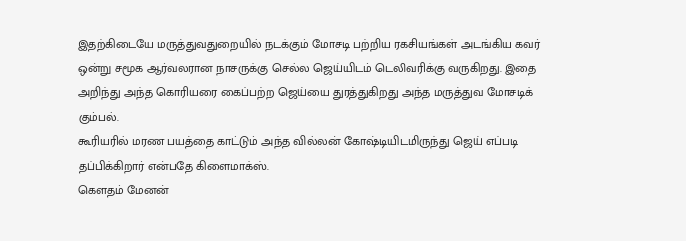இதற்கிடையே மருத்துவதுறையில் நடக்கும் மோசடி பற்றிய ரகசியங்கள் அடங்கிய கவர் ஒன்று சமூக ஆர்வலரான நாசருக்கு செல்ல ஜெய்யிடம் டெலிவரிக்கு வருகிறது. இதை அறிந்து அந்த கொரியரை கைப்பற்ற ஜெய்யை துரத்துகிறது அந்த மருத்துவ மோசடிக் கும்பல்.
கூரியரில் மரண பயத்தை காட்டும் அந்த வில்லன் கோஷ்டியிடமிருந்து ஜெய் எப்படி தப்பிக்கிறார் என்பதே கிளைமாக்ஸ்.
கெளதம் மேனன்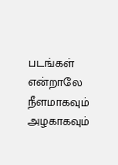படங்கள் என்றாலே நீளமாகவும் அழகாகவும்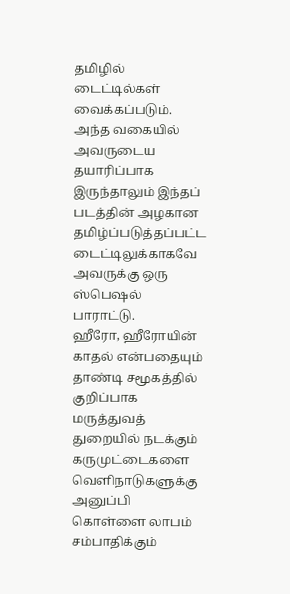தமிழில் டைட்டில்கள் வைக்கப்படும். அந்த வகையில் அவருடைய தயாரிப்பாக இருந்தாலும் இந்தப் படத்தின் அழகான தமிழ்ப்படுத்தப்பட்ட டைட்டிலுக்காகவே அவருக்கு ஒரு ஸ்பெஷல் பாராட்டு.
ஹீரோ, ஹீரோயின் காதல் என்பதையும் தாண்டி சமூகத்தில் குறிப்பாக மருத்துவத் துறையில் நடக்கும் கருமுட்டைகளை வெளிநாடுகளுக்கு அனுப்பி கொள்ளை லாபம் சம்பாதிக்கும்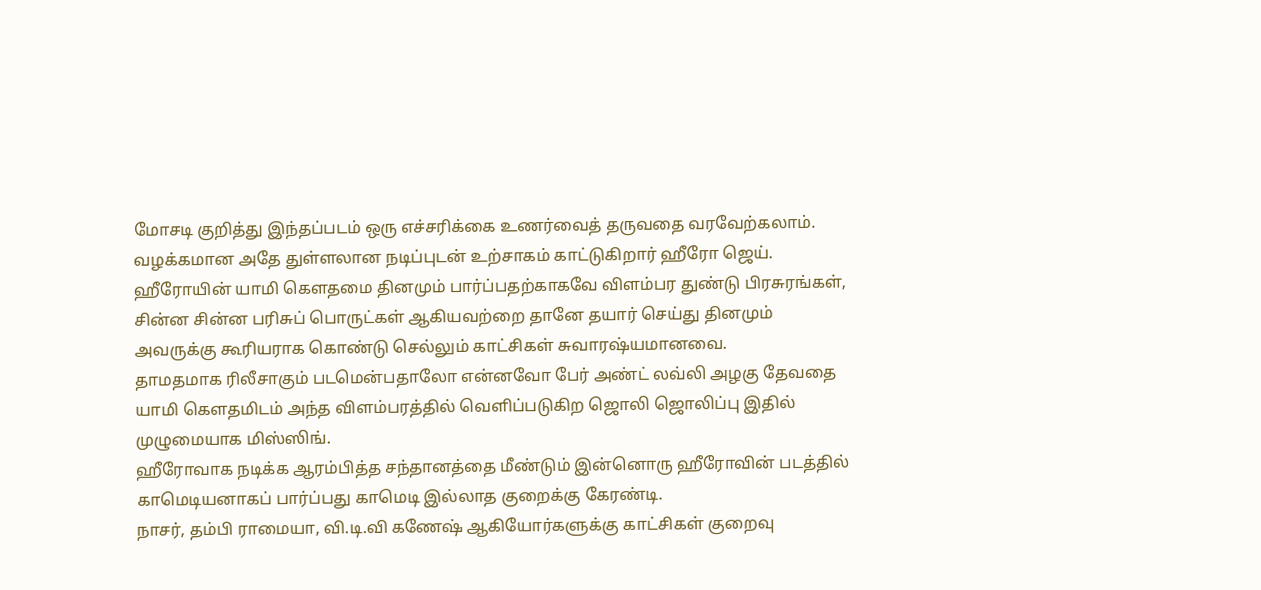மோசடி குறித்து இந்தப்படம் ஒரு எச்சரிக்கை உணர்வைத் தருவதை வரவேற்கலாம்.
வழக்கமான அதே துள்ளலான நடிப்புடன் உற்சாகம் காட்டுகிறார் ஹீரோ ஜெய்.
ஹீரோயின் யாமி கெளதமை தினமும் பார்ப்பதற்காகவே விளம்பர துண்டு பிரசுரங்கள், சின்ன சின்ன பரிசுப் பொருட்கள் ஆகியவற்றை தானே தயார் செய்து தினமும் அவருக்கு கூரியராக கொண்டு செல்லும் காட்சிகள் சுவாரஷ்யமானவை.
தாமதமாக ரிலீசாகும் படமென்பதாலோ என்னவோ பேர் அண்ட் லவ்லி அழகு தேவதை யாமி கெளதமிடம் அந்த விளம்பரத்தில் வெளிப்படுகிற ஜொலி ஜொலிப்பு இதில் முழுமையாக மிஸ்ஸிங்.
ஹீரோவாக நடிக்க ஆரம்பித்த சந்தானத்தை மீண்டும் இன்னொரு ஹீரோவின் படத்தில் காமெடியனாகப் பார்ப்பது காமெடி இல்லாத குறைக்கு கேரண்டி.
நாசர், தம்பி ராமையா, வி.டி.வி கணேஷ் ஆகியோர்களுக்கு காட்சிகள் குறைவு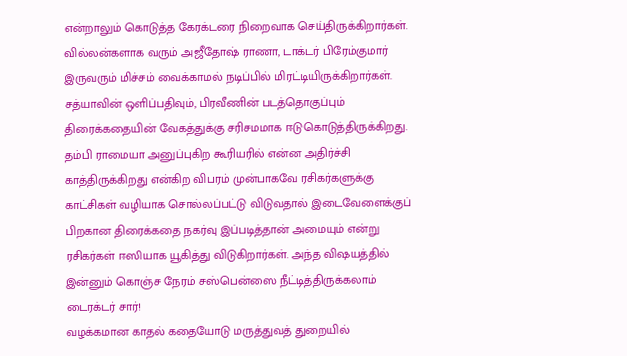என்றாலும் கொடுத்த கேரக்டரை நிறைவாக செய்திருக்கிறார்கள்.
வில்லன்களாக வரும் அஜீதோஷ் ராணா, டாக்டர் பிரேம்குமார் இருவரும் மிச்சம் வைக்காமல் நடிப்பில் மிரட்டியிருக்கிறார்கள்.
சத்யாவின் ஒளிப்பதிவும், பிரவீணின் படத்தொகுப்பும் திரைக்கதையின் வேகத்துக்கு சரிசமமாக ஈடுகொடுத்திருக்கிறது.
தம்பி ராமையா அனுப்புகிற கூரியரில் என்ன அதிர்ச்சி காத்திருக்கிறது என்கிற விபரம் முன்பாகவே ரசிகர்களுக்கு காட்சிகள் வழியாக சொல்லப்பட்டு விடுவதால் இடைவேளைக்குப் பிறகான திரைக்கதை நகர்வு இப்படித்தான் அமையும் என்று ரசிகர்கள் ஈஸியாக யூகித்து விடுகிறார்கள். அந்த விஷயத்தில் இன்னும் கொஞ்ச நேரம் சஸ்பென்ஸை நீட்டித்திருக்கலாம் டைரக்டர் சார்!
வழக்கமான காதல் கதையோடு மருத்துவத் துறையில்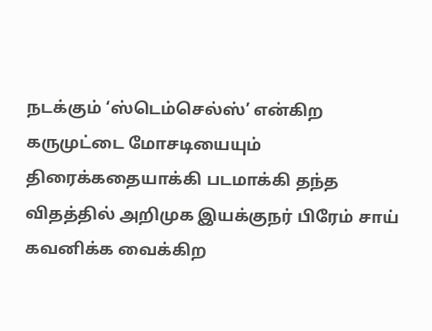நடக்கும் ‘ஸ்டெம்செல்ஸ்’ என்கிற கருமுட்டை மோசடியையும் திரைக்கதையாக்கி படமாக்கி தந்த விதத்தில் அறிமுக இயக்குநர் பிரேம் சாய் கவனிக்க வைக்கிற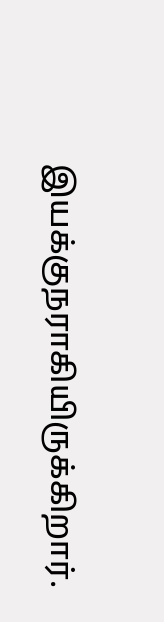இயக்குநராகியிருக்கிறார்.